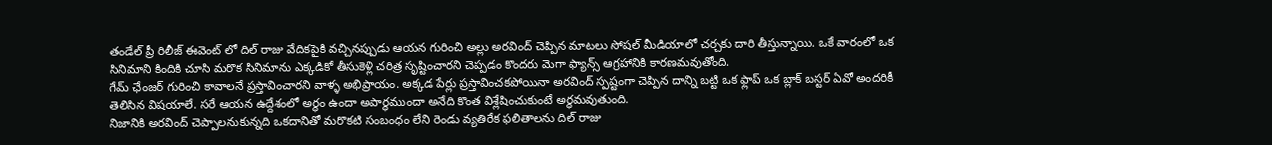తండేల్ ప్రీ రిలీజ్ ఈవెంట్ లో దిల్ రాజు వేదికపైకి వచ్చినప్పుడు ఆయన గురించి అల్లు అరవింద్ చెప్పిన మాటలు సోషల్ మీడియాలో చర్చకు దారి తీస్తున్నాయి. ఒకే వారంలో ఒక సినిమాని కిందికి చూసి మరొక సినిమాను ఎక్కడికో తీసుకెళ్లి చరిత్ర సృష్టించారని చెప్పడం కొందరు మెగా ఫ్యాన్స్ ఆగ్రహానికి కారణమవుతోంది.
గేమ్ ఛేంజర్ గురించి కావాలనే ప్రస్తావించారని వాళ్ళ అభిప్రాయం. అక్కడ పేర్లు ప్రస్తావించకపోయినా అరవింద్ స్పష్టంగా చెప్పిన దాన్ని బట్టి ఒక ఫ్లాప్ ఒక బ్లాక్ బస్టర్ ఏవో అందరికీ తెలిసిన విషయాలే. సరే ఆయన ఉద్దేశంలో అర్థం ఉందా అపార్థముందా అనేది కొంత విశ్లేషించుకుంటే అర్థమవుతుంది.
నిజానికి అరవింద్ చెప్పాలనుకున్నది ఒకదానితో మరొకటి సంబంధం లేని రెండు వ్యతిరేక ఫలితాలను దిల్ రాజు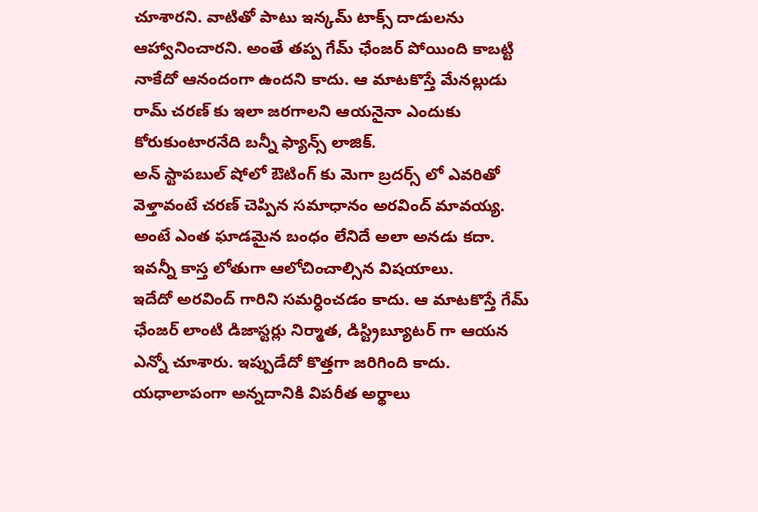చూశారని. వాటితో పాటు ఇన్కమ్ టాక్స్ దాడులను ఆహ్వానించారని. అంతే తప్ప గేమ్ ఛేంజర్ పోయింది కాబట్టి నాకేదో ఆనందంగా ఉందని కాదు. ఆ మాటకొస్తే మేనల్లుడు రామ్ చరణ్ కు ఇలా జరగాలని ఆయనైనా ఎందుకు కోరుకుంటారనేది బన్నీ ఫ్యాన్స్ లాజిక్.
అన్ స్టాపబుల్ షోలో ఔటింగ్ కు మెగా బ్రదర్స్ లో ఎవరితో వెళ్తావంటే చరణ్ చెప్పిన సమాధానం అరవింద్ మావయ్య. అంటే ఎంత ఘాడమైన బంధం లేనిదే అలా అనడు కదా. ఇవన్నీ కాస్త లోతుగా ఆలోచించాల్సిన విషయాలు.
ఇదేదో అరవింద్ గారిని సమర్ధించడం కాదు. ఆ మాటకొస్తే గేమ్ ఛేంజర్ లాంటి డిజాస్టర్లు నిర్మాత, డిస్ట్రిబ్యూటర్ గా ఆయన ఎన్నో చూశారు. ఇప్పుడేదో కొత్తగా జరిగింది కాదు. యధాలాపంగా అన్నదానికి విపరీత అర్థాలు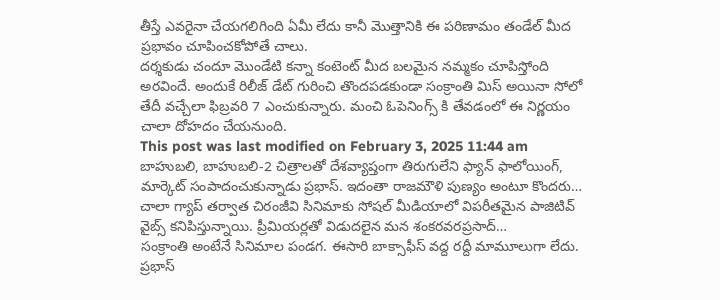తీస్తే ఎవరైనా చేయగలిగింది ఏమీ లేదు కానీ మొత్తానికి ఈ పరిణామం తండేల్ మీద ప్రభావం చూపించకోపోతే చాలు.
దర్శకుడు చందూ మొండేటి కన్నా కంటెంట్ మీద బలమైన నమ్మకం చూపిస్తోంది అరవిందే. అందుకే రిలీజ్ డేట్ గురించి తొందపడకుండా సంక్రాంతి మిస్ అయినా సోలో తేదీ వచ్చేలా ఫిబ్రవరి 7 ఎంచుకున్నారు. మంచి ఓపెనింగ్స్ కి తేవడంలో ఈ నిర్ణయం చాలా దోహదం చేయనుంది.
This post was last modified on February 3, 2025 11:44 am
బాహుబలి, బాహుబలి-2 చిత్రాలతో దేశవ్యాప్తంగా తిరుగులేని ఫ్యాన్ ఫాలోయింగ్, మార్కెట్ సంపాదంచుకున్నాడు ప్రభాస్. ఇదంతా రాజమౌళి పుణ్యం అంటూ కొందరు…
చాలా గ్యాప్ తర్వాత చిరంజీవి సినిమాకు సోషల్ మీడియాలో విపరీతమైన పాజిటివ్ వైబ్స్ కనిపిస్తున్నాయి. ప్రీమియర్లతో విడుదలైన మన శంకరవరప్రసాద్…
సంక్రాంతి అంటేనే సినిమాల పండగ. ఈసారి బాక్సాఫీస్ వద్ద రద్దీ మామూలుగా లేదు. ప్రభాస్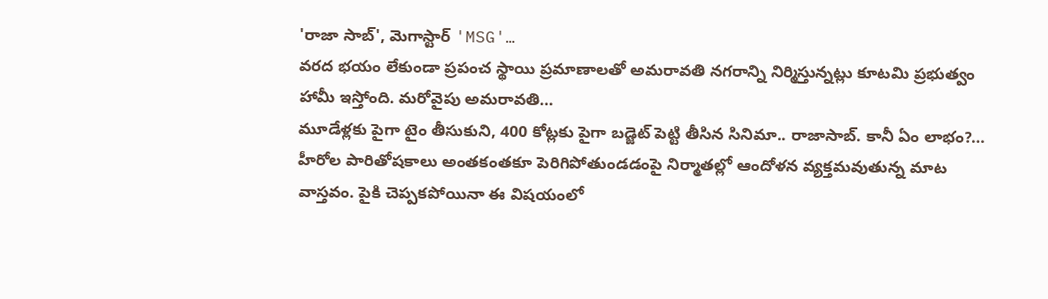'రాజా సాబ్', మెగాస్టార్ 'MSG'…
వరద భయం లేకుండా ప్రపంచ స్థాయి ప్రమాణాలతో అమరావతి నగరాన్ని నిర్మిస్తున్నట్లు కూటమి ప్రభుత్వం హామీ ఇస్తోంది. మరోవైపు అమరావతి…
మూడేళ్లకు పైగా టైం తీసుకుని, 400 కోట్లకు పైగా బడ్జెట్ పెట్టి తీసిన సినిమా.. రాజాసాబ్. కానీ ఏం లాభం?…
హీరోల పారితోషకాలు అంతకంతకూ పెరిగిపోతుండడంపై నిర్మాతల్లో ఆందోళన వ్యక్తమవుతున్న మాట వాస్తవం. పైకి చెప్పకపోయినా ఈ విషయంలో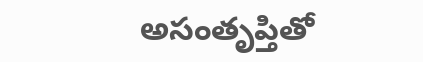అసంతృప్తితో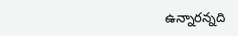ఉన్నారన్నది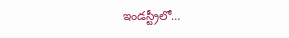ఇండస్ట్రీలో…